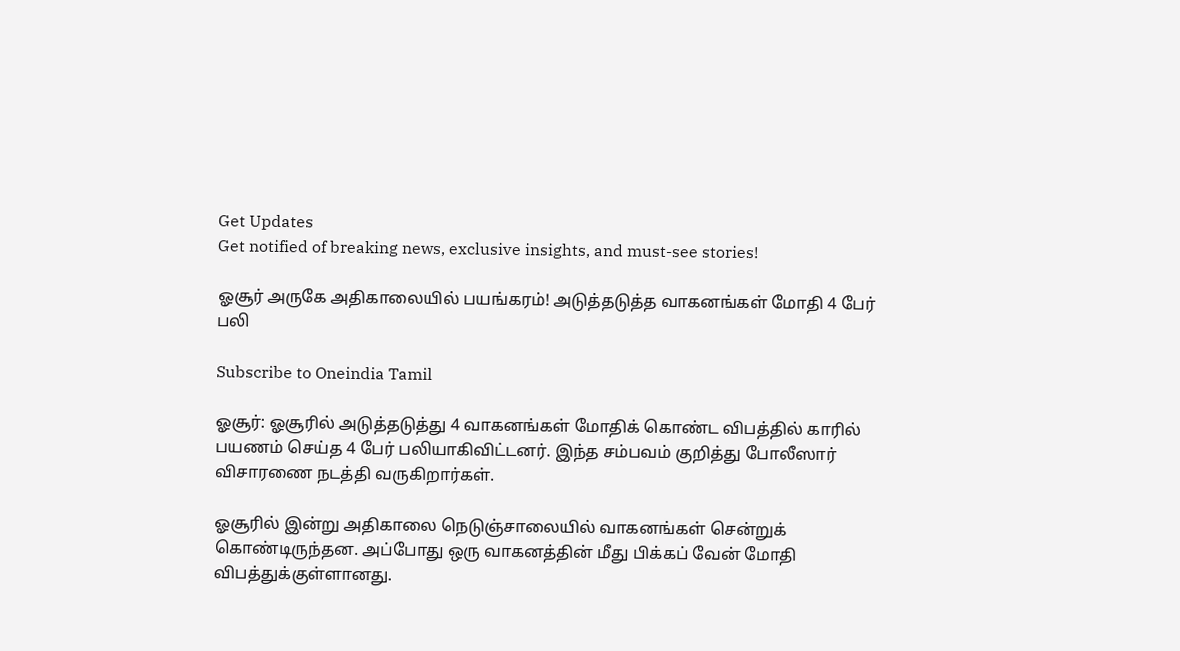Get Updates
Get notified of breaking news, exclusive insights, and must-see stories!

ஓசூர் அருகே அதிகாலையில் பயங்கரம்! அடுத்தடுத்த வாகனங்கள் மோதி 4 பேர் பலி

Subscribe to Oneindia Tamil

ஓசூர்: ஓசூரில் அடுத்தடுத்து 4 வாகனங்கள் மோதிக் கொண்ட விபத்தில் காரில் பயணம் செய்த 4 பேர் பலியாகிவிட்டனர். இந்த சம்பவம் குறித்து போலீஸார் விசாரணை நடத்தி வருகிறார்கள்.

ஓசூரில் இன்று அதிகாலை நெடுஞ்சாலையில் வாகனங்கள் சென்றுக் கொண்டிருந்தன. அப்போது ஒரு வாகனத்தின் மீது பிக்கப் வேன் மோதி விபத்துக்குள்ளானது.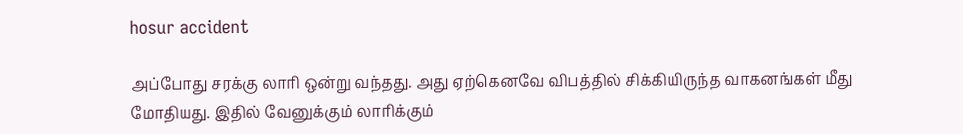hosur accident

அப்போது சரக்கு லாரி ஒன்று வந்தது. அது ஏற்கெனவே விபத்தில் சிக்கியிருந்த வாகனங்கள் மீது மோதியது. இதில் வேனுக்கும் லாரிக்கும்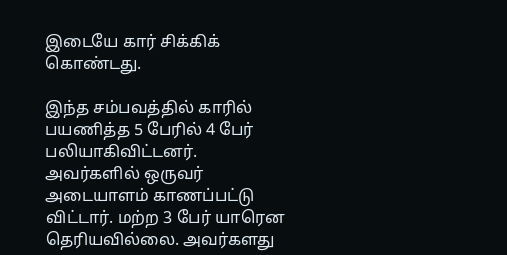இடையே கார் சிக்கிக் கொண்டது.

இந்த சம்பவத்தில் காரில் பயணித்த 5 பேரில் 4 பேர் பலியாகிவிட்டனர். அவர்களில் ஒருவர் அடையாளம் காணப்பட்டு விட்டார். மற்ற 3 பேர் யாரென தெரியவில்லை. அவர்களது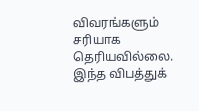விவரங்களும் சரியாக தெரியவில்லை. இந்த விபத்துக்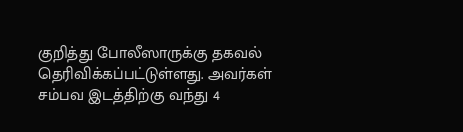குறித்து போலீஸாருக்கு தகவல் தெரிவிக்கப்பட்டுள்ளது. அவர்கள் சம்பவ இடத்திற்கு வந்து 4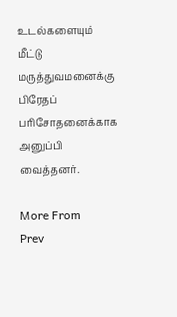உடல்களையும் மீட்டு மருத்துவமனைக்கு பிரேதப் பரிசோதனைக்காக அனுப்பி வைத்தனர்.

More From
Prev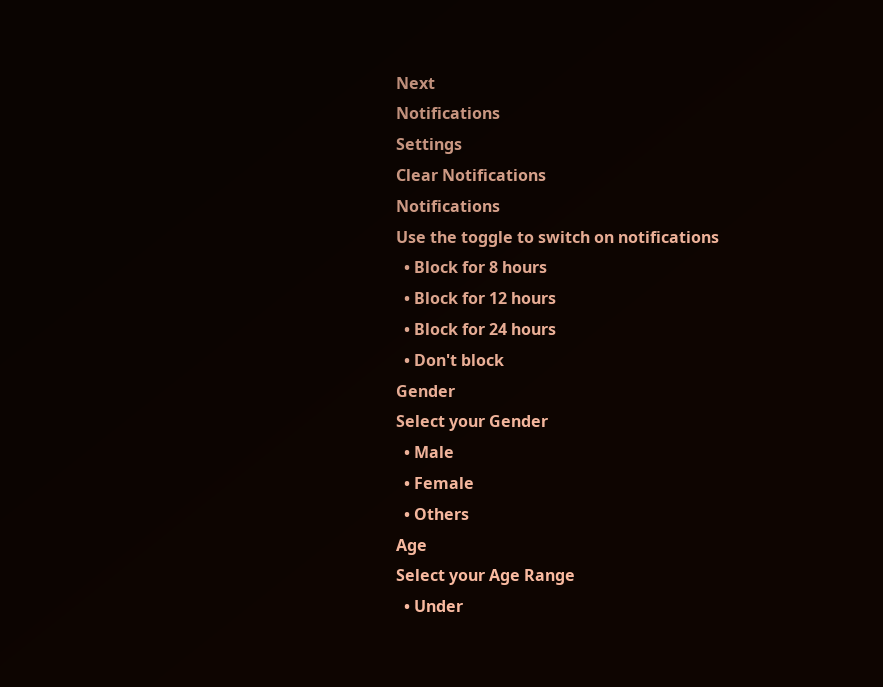Next
Notifications
Settings
Clear Notifications
Notifications
Use the toggle to switch on notifications
  • Block for 8 hours
  • Block for 12 hours
  • Block for 24 hours
  • Don't block
Gender
Select your Gender
  • Male
  • Female
  • Others
Age
Select your Age Range
  • Under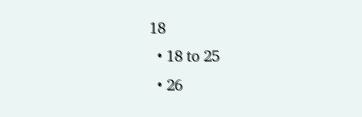18
  • 18 to 25
  • 26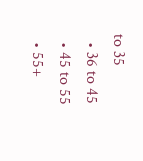to 35
  • 36 to 45
  • 45 to 55
  • 55+